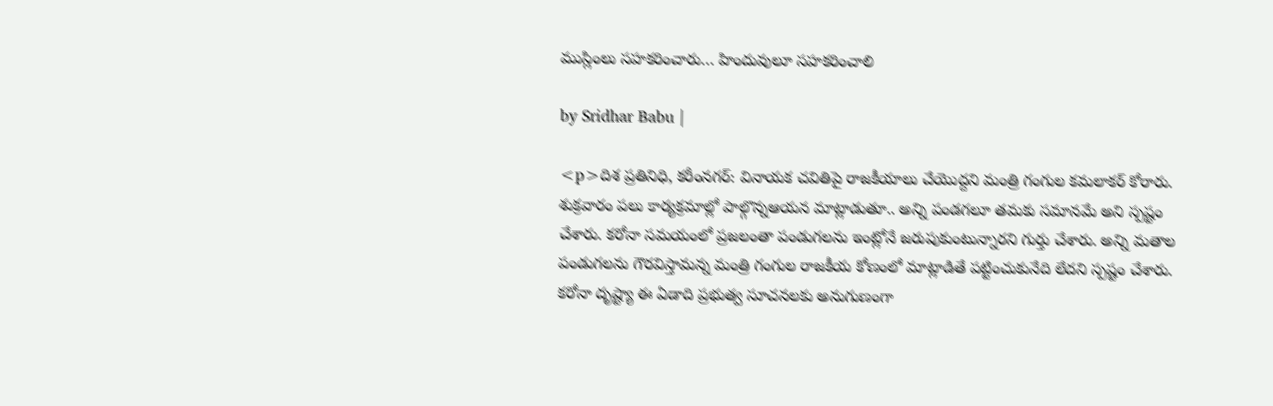ముస్లింలు సహకరించారు… హిందువులూ సహకరించాలి

by Sridhar Babu |

<p>దిశ ప్రతినిధి, కరీంనగర్: వినాయక చవితిపై రాజకీయాలు చేయొద్దని మంత్రి గంగుల కమలాకర్ కోరారు. శుక్రవారం పలు కార్యక్రమాల్లో పాల్గొన్నఆయన మాట్లాడుతూ.. అన్ని పండగలూ తమకు సమానమే అని స్పష్టం చేశారు. కరోనా సమయంలో ప్రజలంతా పండుగలను ఇంట్లోనే జరుపుకుంటున్నారని గుర్తు చేశారు. అన్ని మతాల పండుగలను గౌరవిస్తామన్న మంత్రి గంగుల రాజకీయ కోణంలో మాట్లాడితే పట్టించుకునేది లేదని స్పష్టం చేశారు. కరోనా దృష్ట్యా ఈ ఏడాది ప్రభుత్వ సూచనలకు అనుగుణంగా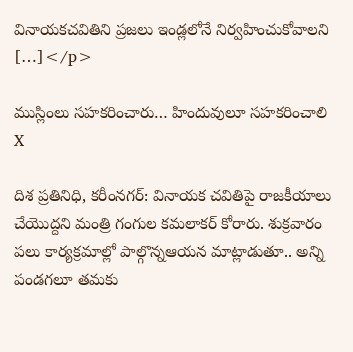వినాయకచవితిని ప్రజలు ఇండ్లలోనే నిర్వహించుకోవాలని […]</p>

ముస్లింలు సహకరించారు… హిందువులూ సహకరించాలి
X

దిశ ప్రతినిధి, కరీంనగర్: వినాయక చవితిపై రాజకీయాలు చేయొద్దని మంత్రి గంగుల కమలాకర్ కోరారు. శుక్రవారం పలు కార్యక్రమాల్లో పాల్గొన్నఆయన మాట్లాడుతూ.. అన్ని పండగలూ తమకు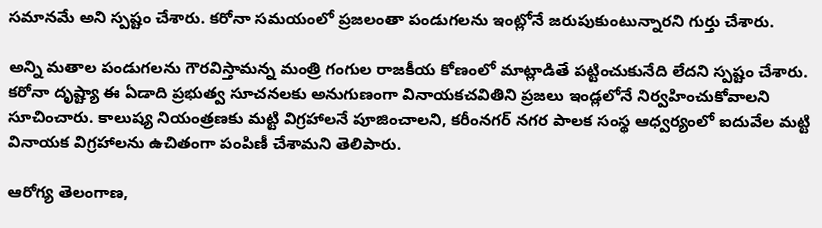సమానమే అని స్పష్టం చేశారు. కరోనా సమయంలో ప్రజలంతా పండుగలను ఇంట్లోనే జరుపుకుంటున్నారని గుర్తు చేశారు.

అన్ని మతాల పండుగలను గౌరవిస్తామన్న మంత్రి గంగుల రాజకీయ కోణంలో మాట్లాడితే పట్టించుకునేది లేదని స్పష్టం చేశారు. కరోనా దృష్ట్యా ఈ ఏడాది ప్రభుత్వ సూచనలకు అనుగుణంగా వినాయకచవితిని ప్రజలు ఇండ్లలోనే నిర్వహించుకోవాలని సూచించారు. కాలుష్య నియంత్రణకు మట్టి విగ్రహాలనే పూజించాలని, కరీంనగర్ నగర పాలక సంస్థ ఆధ్వర్యంలో ఐదువేల మట్టి వినాయక విగ్రహాలను ఉచితంగా పంపిణీ చేశామని తెలిపారు.

ఆరోగ్య తెలంగాణ,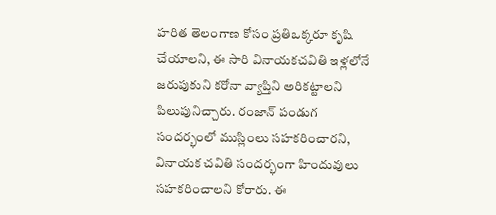హరిత తెలంగాణ కోసం ప్రతిఒక్కరూ కృషి చేయాలని, ఈ సారి వినాయకచవితి ఇళ్లలోనే జరుపుకుని కరోనా వ్యాప్తిని అరికట్టాలని పిలుపునిచ్చారు. రంజాన్ పండుగ సందర్భంలో ముస్లింలు సహకరించారని, వినాయక చవితి సందర్భంగా హిందువులు సహకరించాలని కోరారు. ఈ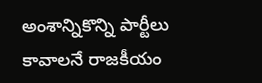అంశాన్నికొన్ని పార్టీలు కావాలనే రాజకీయం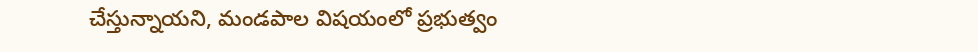చేస్తున్నాయని, మండపాల విషయంలో ప్రభుత్వం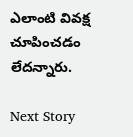ఎలాంటి వివక్ష చూపించడం లేదన్నారు.

Next Story